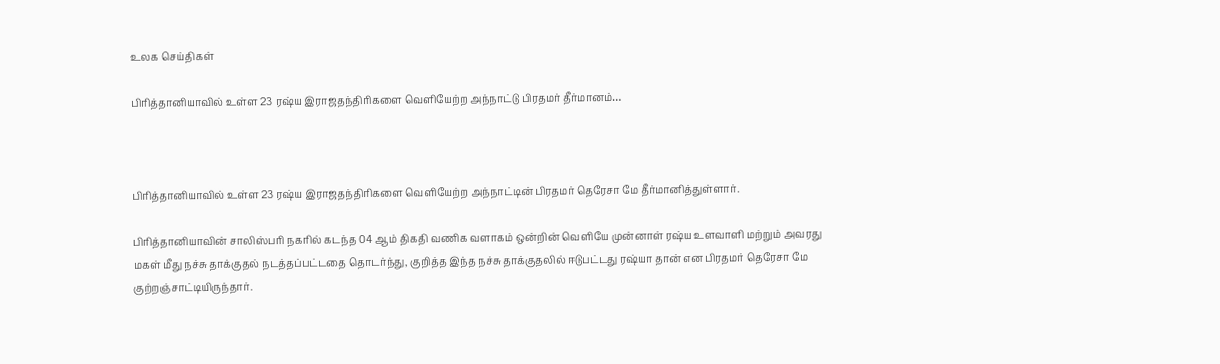உலக செய்திகள்

பிரித்தானியாவில் உள்ள 23 ரஷ்ய இராஜதந்திரிகளை வெளியேற்ற அந்நாட்டு பிரதமர் தீர்மானம்…



பிரித்தானியாவில் உள்ள 23 ரஷ்ய இராஜதந்திரிகளை வெளியேற்ற அந்நாட்டின் பிரதமர் தெரேசா மே தீர்மானித்துள்ளார்.

பிரித்தானியாவின் சாலிஸ்பரி நகரில் கடந்த 04 ஆம் திகதி வணிக வளாகம் ஒன்றின் வெளியே முன்னாள் ரஷ்ய உளவாளி மற்றும் அவரது மகள் மீது நச்சு தாக்குதல் நடத்தப்பட்டதை தொடர்ந்து, குறித்த இந்த நச்சு தாக்குதலில் ஈடுபட்டது ரஷ்யா தான் என பிரதமர் தெரேசா மே குற்றஞ்சாட்டியிருந்தார்.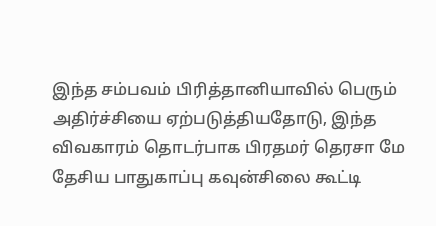இந்த சம்பவம் பிரித்தானியாவில் பெரும் அதிர்ச்சியை ஏற்படுத்தியதோடு, இந்த விவகாரம் தொடர்பாக பிரதமர் தெரசா மே தேசிய பாதுகாப்பு கவுன்சிலை கூட்டி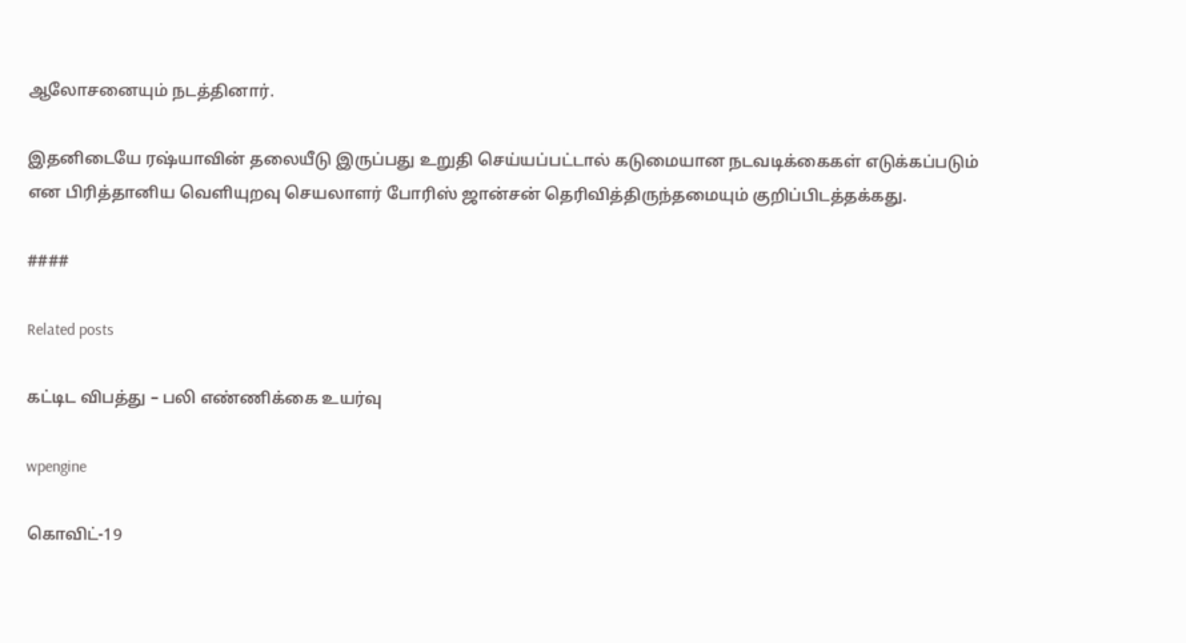ஆலோசனையும் நடத்தினார்.

இதனிடையே ரஷ்யாவின் தலையீடு இருப்பது உறுதி செய்யப்பட்டால் கடுமையான நடவடிக்கைகள் எடுக்கப்படும் என பிரித்தானிய வெளியுறவு செயலாளர் போரிஸ் ஜான்சன் தெரிவித்திருந்தமையும் குறிப்பிடத்தக்கது.

####

Related posts

கட்டிட விபத்து – பலி எண்ணிக்கை உயர்வு

wpengine

கொவிட்-19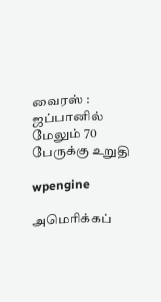வைரஸ் : ஜப்பானில் மேலும் 70 பேருக்கு உறுதி

wpengine

அமெரிக்கப்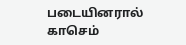படையினரால் காசெம்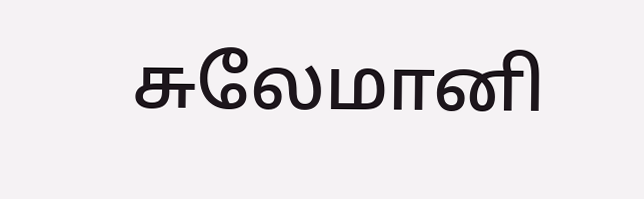சுலேமானி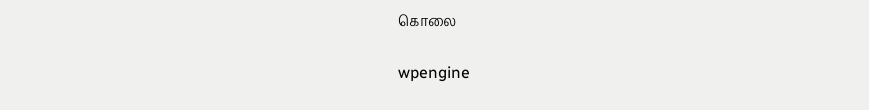கொலை

wpengine